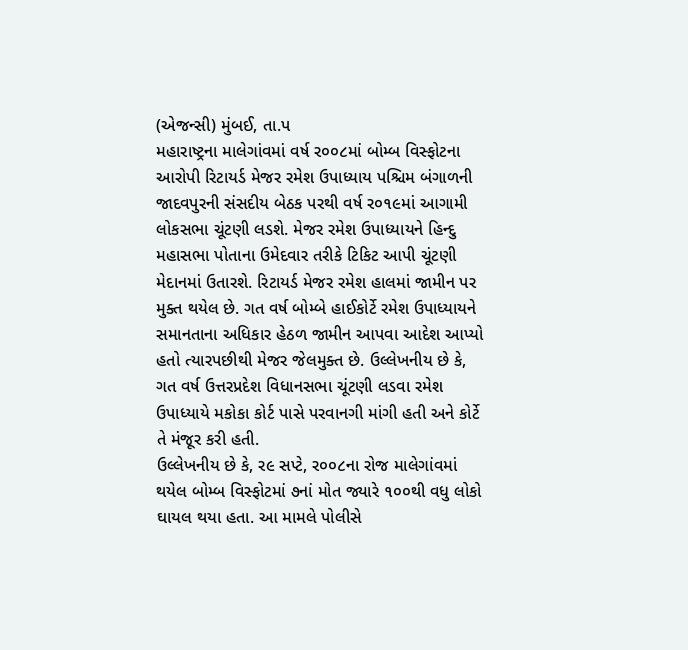(એજન્સી) મુંબઈ, તા.પ
મહારાષ્ટ્રના માલેગાંવમાં વર્ષ ર૦૦૮માં બોમ્બ વિસ્ફોટના આરોપી રિટાયર્ડ મેજર રમેશ ઉપાધ્યાય પશ્ચિમ બંગાળની જાદવપુરની સંસદીય બેઠક પરથી વર્ષ ર૦૧૯માં આગામી લોકસભા ચૂંટણી લડશે. મેજર રમેશ ઉપાધ્યાયને હિન્દુ મહાસભા પોતાના ઉમેદવાર તરીકે ટિકિટ આપી ચૂંટણી મેદાનમાં ઉતારશે. રિટાયર્ડ મેજર રમેશ હાલમાં જામીન પર મુક્ત થયેલ છે. ગત વર્ષ બોમ્બે હાઈકોર્ટે રમેશ ઉપાધ્યાયને સમાનતાના અધિકાર હેઠળ જામીન આપવા આદેશ આપ્યો હતો ત્યારપછીથી મેજર જેલમુક્ત છે. ઉલ્લેખનીય છે કે, ગત વર્ષ ઉત્તરપ્રદેશ વિધાનસભા ચૂંટણી લડવા રમેશ ઉપાધ્યાયે મકોકા કોર્ટ પાસે પરવાનગી માંગી હતી અને કોર્ટે તે મંજૂર કરી હતી.
ઉલ્લેખનીય છે કે, ર૯ સપ્ટે, ર૦૦૮ના રોજ માલેગાંવમાં થયેલ બોમ્બ વિસ્ફોટમાં ૭નાં મોત જ્યારે ૧૦૦થી વધુ લોકો ઘાયલ થયા હતા. આ મામલે પોલીસે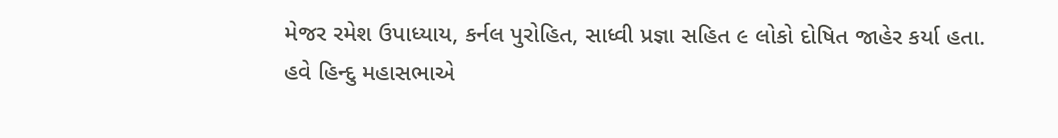મેજર રમેશ ઉપાધ્યાય, કર્નલ પુરોહિત, સાધ્વી પ્રજ્ઞા સહિત ૯ લોકો દોષિત જાહેર કર્યા હતા. હવે હિન્દુ મહાસભાએ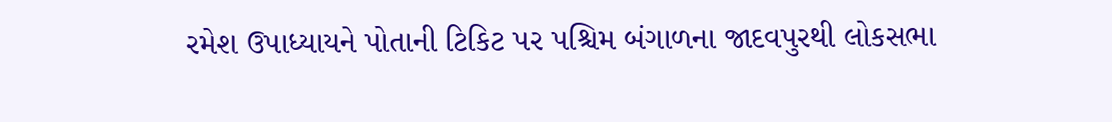રમેશ ઉપાધ્યાયને પોતાની ટિકિટ પર પશ્ચિમ બંગાળના જાદવપુરથી લોકસભા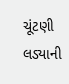ચૂંટણી લડ્યાની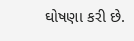ઘોષણા કરી છે.